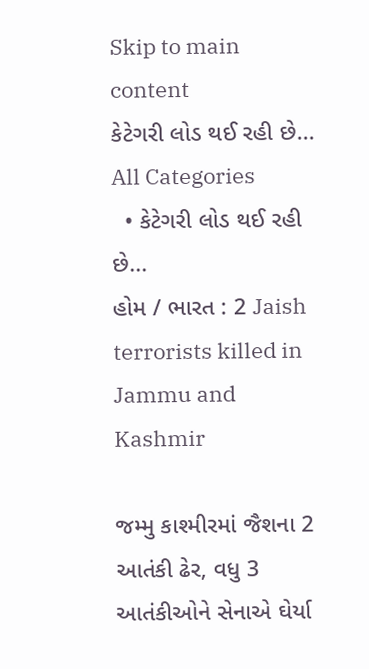Skip to main content
કેટેગરી લોડ થઈ રહી છે...
All Categories
  • કેટેગરી લોડ થઈ રહી છે...
હોમ / ભારત : 2 Jaish terrorists killed in Jammu and Kashmir

જમ્મુ કાશ્મીરમાં જૈશના 2 આતંકી ઢેર, વધુ 3 આતંકીઓને સેનાએ ઘેર્યા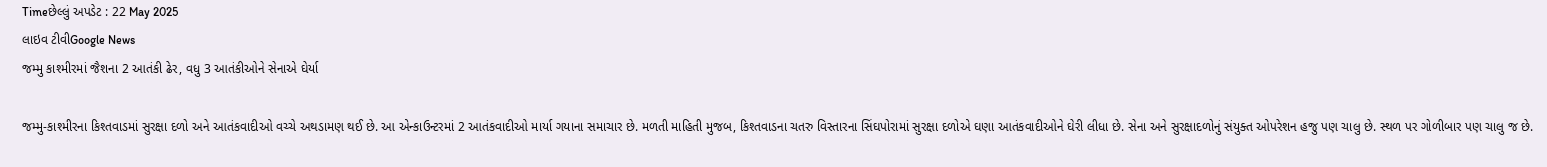Timeછેલ્લું અપડેટ : 22 May 2025
લાઇવ ટીવીGoogle News
જમ્મુ કાશ્મીરમાં જૈશના 2 આતંકી ઢેર, વધુ 3 આતંકીઓને સેનાએ ઘેર્યા

જમ્મુ-કાશ્મીરના કિશ્તવાડમાં સુરક્ષા દળો અને આતંકવાદીઓ વચ્ચે અથડામણ થઈ છે. આ એન્કાઉન્ટરમાં 2 આતંકવાદીઓ માર્યા ગયાના સમાચાર છે. મળતી માહિતી મુજબ, કિશ્તવાડના ચતરુ વિસ્તારના સિંઘપોરામાં સુરક્ષા દળોએ ઘણા આતંકવાદીઓને ઘેરી લીધા છે. સેના અને સુરક્ષાદળોનું સંયુક્ત ઓપરેશન હજુ પણ ચાલુ છે. સ્થળ પર ગોળીબાર પણ ચાલુ જ છે.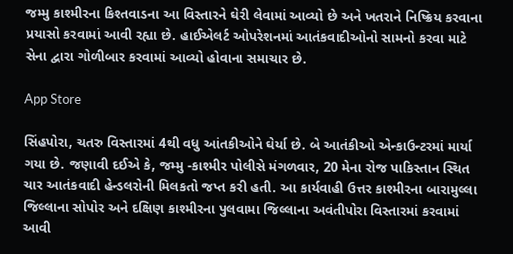જમ્મુ કાશ્મીરના કિશ્તવાડના આ વિસ્તારને ઘેરી લેવામાં આવ્યો છે અને ખતરાને નિષ્ક્રિય કરવાના પ્રયાસો કરવામાં આવી રહ્યા છે. હાઈએલર્ટ ઓપરેશનમાં આતંકવાદીઓનો સામનો કરવા માટે સેના દ્વારા ગોળીબાર કરવામાં આવ્યો હોવાના સમાચાર છે.

App Store

સિંહપોરા, ચતરુ વિસ્તારમાં 4થી વધુ આંતકીઓને ઘેર્યા છે. બે આતંકીઓ એન્કાઉન્ટરમાં માર્યા ગયા છે. જણાવી દઈએ કે, જમ્મુ -કાશ્મીર પોલીસે મંગળવાર, 20 મેના રોજ પાકિસ્તાન સ્થિત ચાર આતંકવાદી હેન્ડલરોની મિલકતો જપ્ત કરી હતી. આ કાર્યવાહી ઉત્તર કાશ્મીરના બારામુલ્લા જિલ્લાના સોપોર અને દક્ષિણ કાશ્મીરના પુલવામા જિલ્લાના અવંતીપોરા વિસ્તારમાં કરવામાં આવી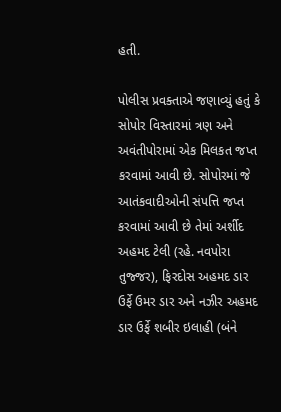હતી.

પોલીસ પ્રવક્તાએ જણાવ્યું હતું કે સોપોર વિસ્તારમાં ત્રણ અને અવંતીપોરામાં એક મિલકત જપ્ત કરવામાં આવી છે. સોપોરમાં જે આતંકવાદીઓની સંપત્તિ જપ્ત કરવામાં આવી છે તેમાં અર્શીદ અહમદ ટેલી (રહે. નવપોરા તુજ્જર), ફિરદોસ અહમદ ડાર ઉર્ફે ઉમર ડાર અને નઝીર અહમદ ડાર ઉર્ફે શબીર ઇલાહી (બંને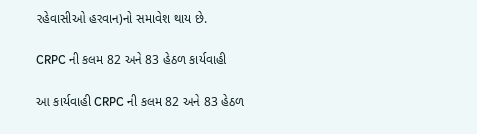રહેવાસીઓ હરવાન)નો સમાવેશ થાય છે.

CRPC ની કલમ 82 અને 83 હેઠળ કાર્યવાહી

આ કાર્યવાહી CRPC ની કલમ 82 અને 83 હેઠળ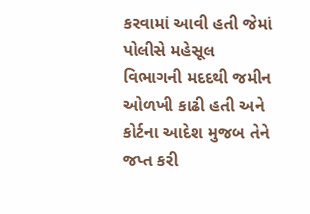કરવામાં આવી હતી જેમાં પોલીસે મહેસૂલ વિભાગની મદદથી જમીન ઓળખી કાઢી હતી અને કોર્ટના આદેશ મુજબ તેને જપ્ત કરી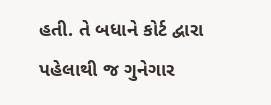હતી. તે બધાને કોર્ટ દ્વારા પહેલાથી જ ગુનેગાર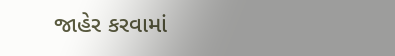જાહેર કરવામાં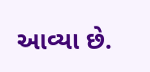આવ્યા છે.